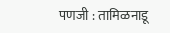पणजी : तामिळनाडू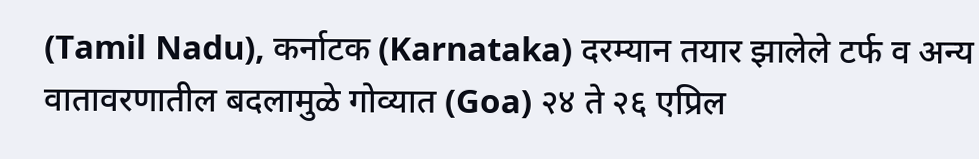(Tamil Nadu), कर्नाटक (Karnataka) दरम्यान तयार झालेले टर्फ व अन्य वातावरणातील बदलामुळे गोव्यात (Goa) २४ ते २६ एप्रिल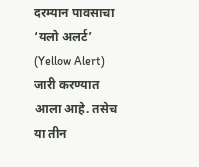दरम्यान पावसाचा ‘यलो अलर्ट’ (Yellow Alert) जारी करण्यात आला आहे. तसेच या तीन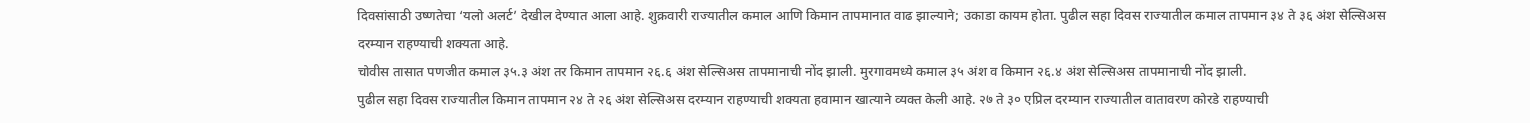दिवसांसाठी उष्णतेचा ‘यलो अलर्ट’ देखील देण्यात आला आहे. शुक्रवारी राज्यातील कमाल आणि किमान तापमानात वाढ झाल्याने; उकाडा कायम होता. पुढील सहा दिवस राज्यातील कमाल तापमान ३४ ते ३६ अंश सेल्सिअस दरम्यान राहण्याची शक्यता आहे.
चोवीस तासात पणजीत कमाल ३५.३ अंश तर किमान तापमान २६.६ अंश सेल्सिअस तापमानाची नोंद झाली. मुरगावमध्ये कमाल ३५ अंश व किमान २६.४ अंश सेल्सिअस तापमानाची नोंद झाली.
पुढील सहा दिवस राज्यातील किमान तापमान २४ ते २६ अंश सेल्सिअस दरम्यान राहण्याची शक्यता हवामान खात्याने व्यक्त केली आहे. २७ ते ३० एप्रिल दरम्यान राज्यातील वातावरण कोरडे राहण्याची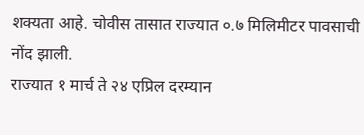शक्यता आहे. चोवीस तासात राज्यात ०.७ मिलिमीटर पावसाची नोंद झाली.
राज्यात १ मार्च ते २४ एप्रिल दरम्यान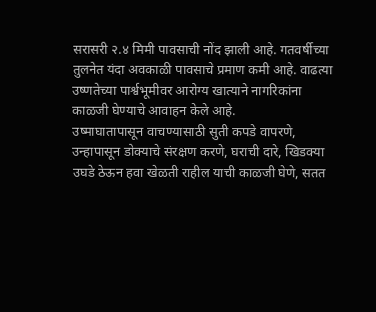सरासरी २.४ मिमी पावसाची नोंद झाली आहे. गतवर्षीच्या तुलनेत यंदा अवकाळी पावसाचे प्रमाण कमी आहे. वाढत्या उष्णतेच्या पार्श्वभूमीवर आरोग्य खात्याने नागरिकांना काळजी घेण्याचे आवाहन केले आहे.
उष्माघातापासून वाचण्यासाठी सुती कपडे वापरणे, उन्हापासून डोक्याचे संरक्षण करणे, घराची दारे, खिडक्या उघडे ठेऊन हवा खेळती राहील याची काळजी घेणे, सतत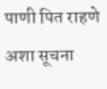पाणी पित राहणे अशा सूचना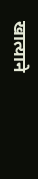खात्याने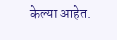केल्या आहेत.